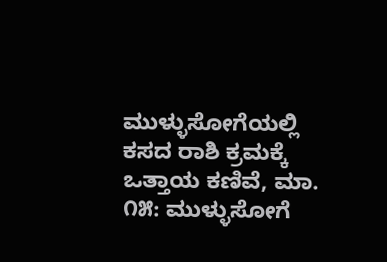ಮುಳ್ಳುಸೋಗೆಯಲ್ಲಿ ಕಸದ ರಾಶಿ ಕ್ರಮಕ್ಕೆ ಒತ್ತಾಯ ಕಣಿವೆ, ಮಾ. ೧೫: ಮುಳ್ಳುಸೋಗೆ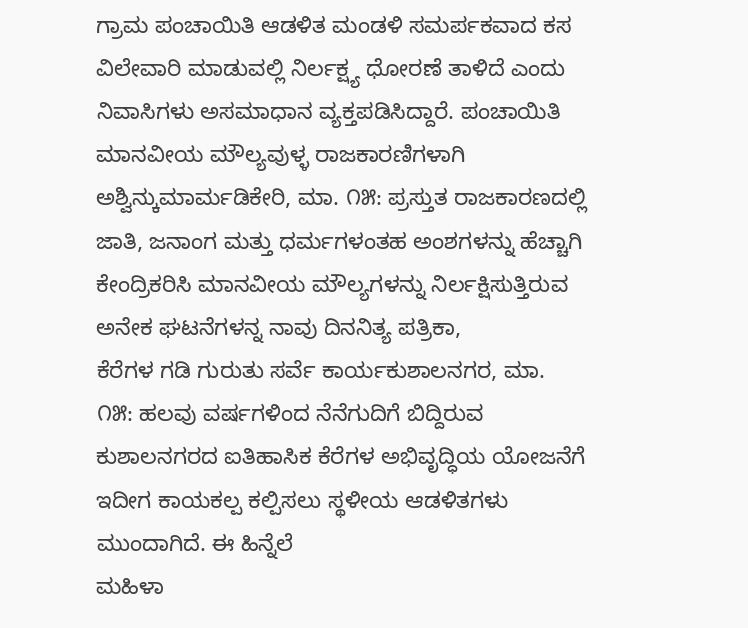ಗ್ರಾಮ ಪಂಚಾಯಿತಿ ಆಡಳಿತ ಮಂಡಳಿ ಸಮರ್ಪಕವಾದ ಕಸ ವಿಲೇವಾರಿ ಮಾಡುವಲ್ಲಿ ನಿರ್ಲಕ್ಷ್ಯ ಧೋರಣೆ ತಾಳಿದೆ ಎಂದು ನಿವಾಸಿಗಳು ಅಸಮಾಧಾನ ವ್ಯಕ್ತಪಡಿಸಿದ್ದಾರೆ. ಪಂಚಾಯಿತಿ
ಮಾನವೀಯ ಮೌಲ್ಯವುಳ್ಳ ರಾಜಕಾರಣಿಗಳಾಗಿ ಅಶ್ವಿನ್ಕುಮಾರ್ಮಡಿಕೇರಿ, ಮಾ. ೧೫: ಪ್ರಸ್ತುತ ರಾಜಕಾರಣದಲ್ಲಿ ಜಾತಿ, ಜನಾಂಗ ಮತ್ತು ಧರ್ಮಗಳಂತಹ ಅಂಶಗಳನ್ನು ಹೆಚ್ಚಾಗಿ ಕೇಂದ್ರಿಕರಿಸಿ ಮಾನವೀಯ ಮೌಲ್ಯಗಳನ್ನು ನಿರ್ಲಕ್ಷಿಸುತ್ತಿರುವ ಅನೇಕ ಘಟನೆಗಳನ್ನ ನಾವು ದಿನನಿತ್ಯ ಪತ್ರಿಕಾ,
ಕೆರೆಗಳ ಗಡಿ ಗುರುತು ಸರ್ವೆ ಕಾರ್ಯಕುಶಾಲನಗರ, ಮಾ. ೧೫: ಹಲವು ವರ್ಷಗಳಿಂದ ನೆನೆಗುದಿಗೆ ಬಿದ್ದಿರುವ ಕುಶಾಲನಗರದ ಐತಿಹಾಸಿಕ ಕೆರೆಗಳ ಅಭಿವೃದ್ಧಿಯ ಯೋಜನೆಗೆ ಇದೀಗ ಕಾಯಕಲ್ಪ ಕಲ್ಪಿಸಲು ಸ್ಥಳೀಯ ಆಡಳಿತಗಳು ಮುಂದಾಗಿದೆ. ಈ ಹಿನ್ನೆಲೆ
ಮಹಿಳಾ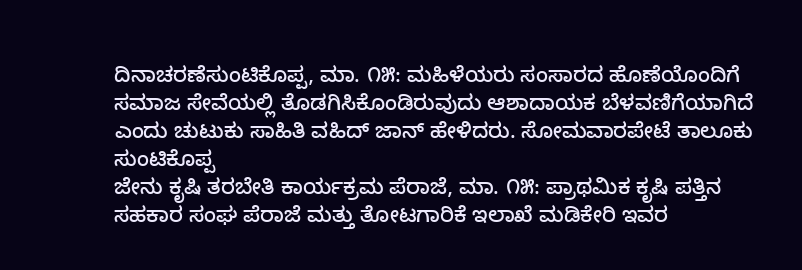ದಿನಾಚರಣೆಸುಂಟಿಕೊಪ್ಪ, ಮಾ. ೧೫: ಮಹಿಳೆಯರು ಸಂಸಾರದ ಹೊಣೆಯೊಂದಿಗೆ ಸಮಾಜ ಸೇವೆಯಲ್ಲಿ ತೊಡಗಿಸಿಕೊಂಡಿರುವುದು ಆಶಾದಾಯಕ ಬೆಳವಣಿಗೆಯಾಗಿದೆ ಎಂದು ಚುಟುಕು ಸಾಹಿತಿ ವಹಿದ್ ಜಾನ್ ಹೇಳಿದರು. ಸೋಮವಾರಪೇಟೆ ತಾಲೂಕು ಸುಂಟಿಕೊಪ್ಪ
ಜೇನು ಕೃಷಿ ತರಬೇತಿ ಕಾರ್ಯಕ್ರಮ ಪೆರಾಜೆ, ಮಾ. ೧೫: ಪ್ರಾಥಮಿಕ ಕೃಷಿ ಪತ್ತಿನ ಸಹಕಾರ ಸಂಘ ಪೆರಾಜೆ ಮತ್ತು ತೋಟಗಾರಿಕೆ ಇಲಾಖೆ ಮಡಿಕೇರಿ ಇವರ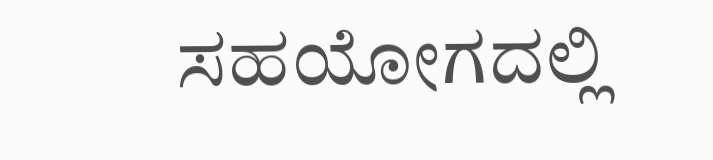ಸಹಯೋಗದಲ್ಲಿ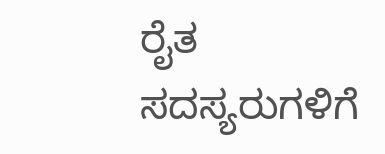ರೈತ ಸದಸ್ಯರುಗಳಿಗೆ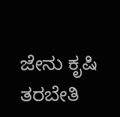ಜೇನು ಕೃಷಿ ತರಬೇತಿ